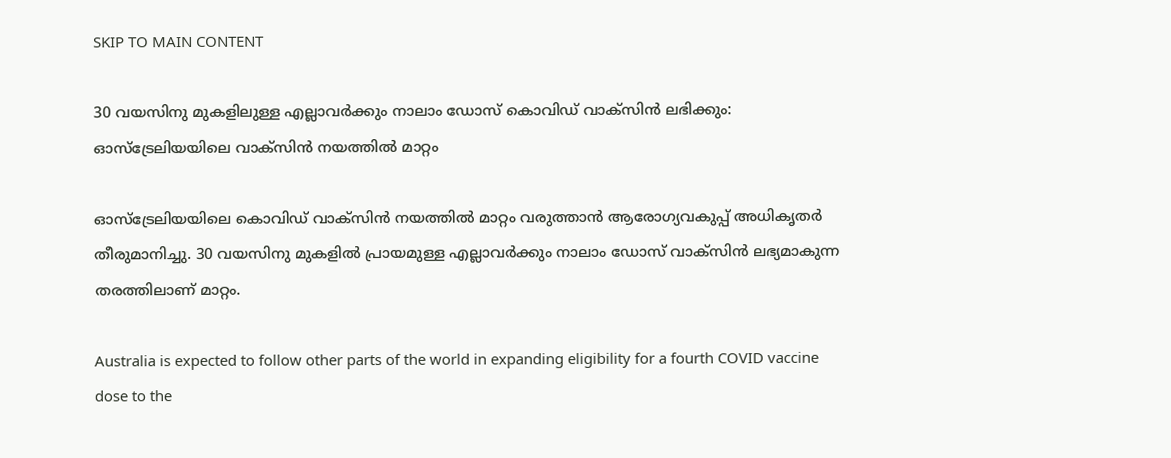SKIP TO MAIN CONTENT

30 വയസിനു മുകളിലുള്ള എല്ലാവര്‍ക്കും നാലാം ഡോസ് കൊവിഡ് വാക്‌സിന്‍ ലഭിക്കും: ഓസ്‌ട്രേലിയയിലെ വാക്‌സിന്‍ നയത്തില്‍ മാറ്റം

ഓസ്‌ട്രേലിയയിലെ കൊവിഡ് വാക്‌സിന്‍ നയത്തില്‍ മാറ്റം വരുത്താന്‍ ആരോഗ്യവകുപ്പ് അധികൃതര്‍ തീരുമാനിച്ചു. 30 വയസിനു മുകളില്‍ പ്രായമുള്ള എല്ലാവര്‍ക്കും നാലാം ഡോസ് വാക്‌സിന്‍ ലഭ്യമാകുന്ന തരത്തിലാണ് മാറ്റം.

Australia is expected to follow other parts of the world in expanding eligibility for a fourth COVID vaccine dose to the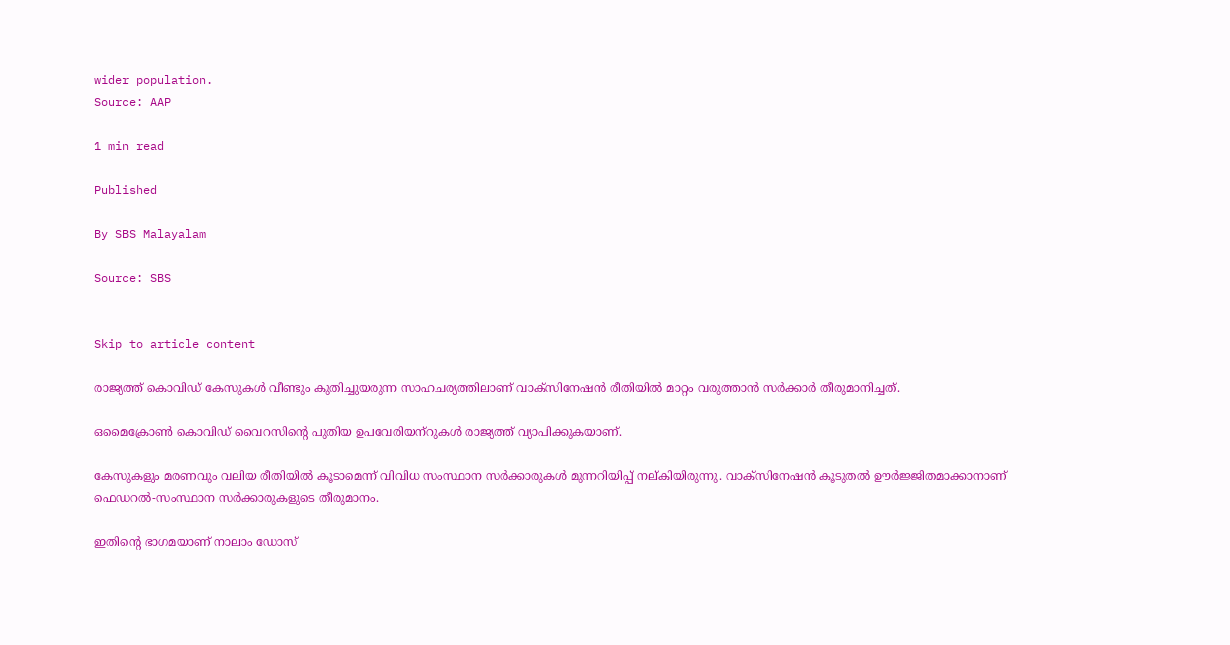wider population.
Source: AAP

1 min read

Published

By SBS Malayalam

Source: SBS


Skip to article content

രാജ്യത്ത് കൊവിഡ് കേസുകള്‍ വീണ്ടും കുതിച്ചുയരുന്ന സാഹചര്യത്തിലാണ് വാക്‌സിനേഷന്‍ രീതിയില്‍ മാറ്റം വരുത്താന്‍ സര്‍ക്കാര്‍ തീരുമാനിച്ചത്.

ഒമൈക്രോണ്‍ കൊവിഡ് വൈറസിന്റെ പുതിയ ഉപവേരിയന്‌റുകള്‍ രാജ്യത്ത് വ്യാപിക്കുകയാണ്.

കേസുകളും മരണവും വലിയ രീതിയില്‍ കൂടാമെന്ന് വിവിധ സംസ്ഥാന സര്‍ക്കാരുകള്‍ മുന്നറിയിപ്പ് നല്കിയിരുന്നു. വാക്‌സിനേഷന്‍ കൂടുതല്‍ ഊര്‍ജ്ജിതമാക്കാനാണ് ഫെഡറല്‍-സംസ്ഥാന സര്‍ക്കാരുകളുടെ തീരുമാനം.

ഇതിന്റെ ഭാഗമയാണ് നാലാം ഡോസ്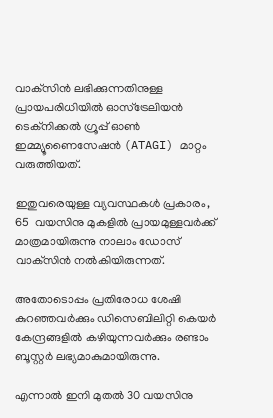വാക്‌സിന്‍ ലഭിക്കുന്നതിനുള്ള പ്രായപരിധിയില്‍ ഓസ്‌ട്രേലിയന്‍ ടെക്‌നിക്കല്‍ ഗ്രൂപ്പ് ഓണ്‍ ഇമ്മ്യൂണൈസേഷന്‍ (ATAGI) മാറ്റം വരുത്തിയത്.

ഇതുവരെയുള്ള വ്യവസ്ഥകള്‍ പ്രകാരം, 65  വയസിനു മുകളില്‍ പ്രായമുള്ളവര്‍ക്ക് മാത്രമായിരുന്നു നാലാം ഡോസ് വാക്‌സിന്‍ നല്‍കിയിരുന്നത്.

അതോടൊപ്പം പ്രതിരോധ ശേഷി കുറഞ്ഞവര്‍ക്കും ഡിസെബിലിറ്റി കെയര്‍ കേന്ദ്രങ്ങളില്‍ കഴിയുന്നവര്‍ക്കും രണ്ടാം ബൂസ്റ്റര്‍ ലഭ്യമാകുമായിരുന്നു.

എന്നാല്‍ ഇനി മുതല്‍ 30 വയസിനു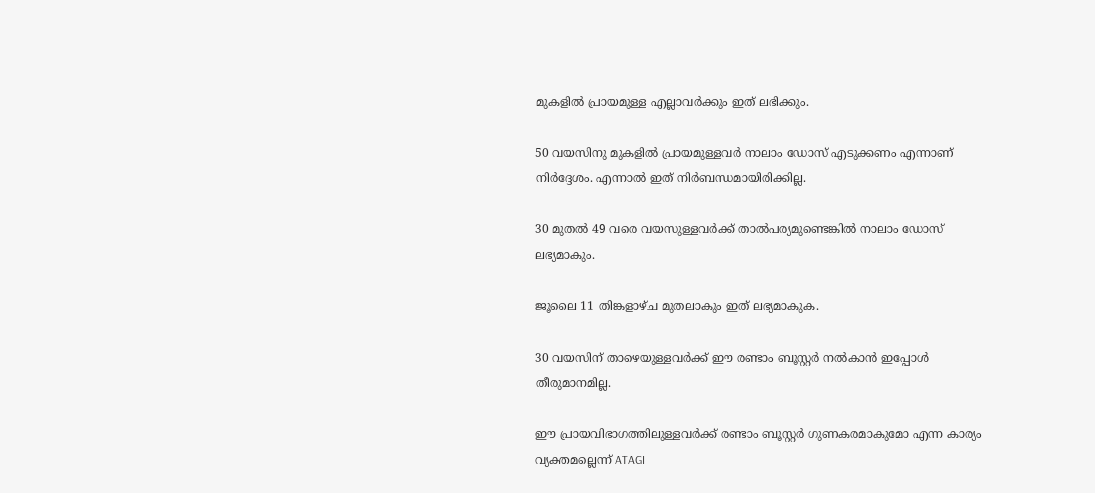മുകളില്‍ പ്രായമുള്ള എല്ലാവര്‍ക്കും ഇത് ലഭിക്കും.

50 വയസിനു മുകളില്‍ പ്രായമുള്ളവര്‍ നാലാം ഡോസ് എടുക്കണം എന്നാണ് നിര്‍ദ്ദേശം. എന്നാല്‍ ഇത് നിര്‍ബന്ധമായിരിക്കില്ല.

30 മുതല്‍ 49 വരെ വയസുള്ളവര്‍ക്ക് താല്‍പര്യമുണ്ടെങ്കില്‍ നാലാം ഡോസ് ലഭ്യമാകും.

ജൂലൈ 11 തിങ്കളാഴ്ച മുതലാകും ഇത് ലഭ്യമാകുക.

30 വയസിന് താഴെയുള്ളവര്‍ക്ക് ഈ രണ്ടാം ബൂസ്റ്റര്‍ നല്‍കാന്‍ ഇപ്പോള്‍ തീരുമാനമില്ല.

ഈ പ്രായവിഭാഗത്തിലുള്ളവര്‍ക്ക് രണ്ടാം ബൂസ്റ്റര്‍ ഗുണകരമാകുമോ എന്ന കാര്യം വ്യക്തമല്ലെന്ന് ATAGI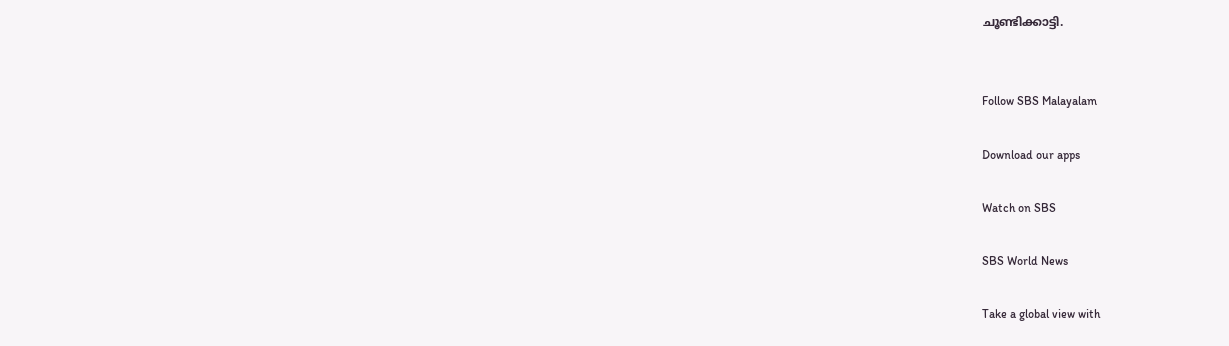ചൂണ്ടിക്കാട്ടി.


Follow SBS Malayalam

Download our apps

Watch on SBS

SBS World News

Take a global view with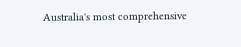Australia's most comprehensive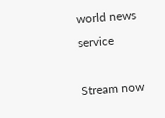world news service

Stream now